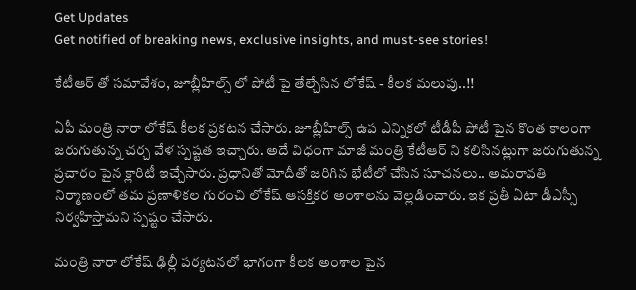Get Updates
Get notified of breaking news, exclusive insights, and must-see stories!

కేటీఆర్ తో సమావేశం, జూబ్లీహిల్స్ లో పోటీ పై తేల్చేసిన లోకేష్ - కీలక మలుపు..!!

ఏపీ మంత్రి నారా లోకేష్ కీలక ప్రకటన చేసారు. జూబ్లీహిల్స్ ఉప ఎన్నికలో టీడీపీ పోటీ పైన కొంత కాలంగా జరుగుతున్న చర్చ వేళ స్పష్టత ఇచ్చారు. అదే విధంగా మాజీ మంత్రి కేటీఆర్ ని కలిసినట్లుగా జరుగుతున్న ప్రచారం పైన క్లారిటీ ఇచ్చేసారు. ప్రధానితో మోదీతో జరిగిన భేటీలో చేసిన సూచనలు.. అమరావతి నిర్మాణంలో తమ ప్రణాళికల గురంచి లోకేష్ ఆసక్తికర అంశాలను వెల్లడించారు. ఇక ప్రతీ ఏటా డీఎస్సీ నిర్వహిస్తామని స్పష్టం చేసారు.

మంత్రి నారా లోకేష్ ఢిల్లీ పర్యటనలో భాగంగా కీలక అంశాల పైన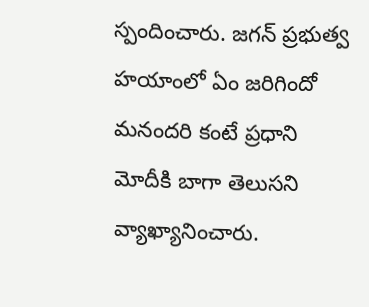స్పందించారు. జగన్‌ ప్రభుత్వ హయాంలో ఏం జరిగిందో మనందరి కంటే ప్రధాని మోదీకి బాగా తెలుసని వ్యాఖ్యానించారు.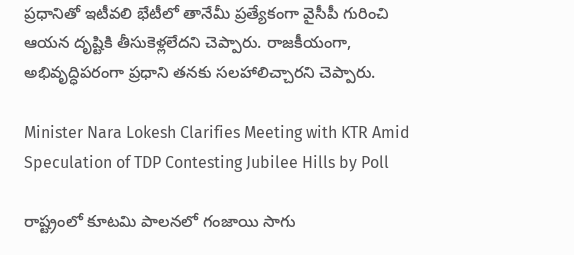ప్రధానితో ఇటీవలి భేటీలో తానేమీ ప్రత్యేకంగా వైసీపీ గురించి ఆయన దృష్టికి తీసుకెళ్లలేదని చెప్పారు. రాజకీయంగా, అభివృద్ధిపరంగా ప్రధాని తనకు సలహాలిచ్చారని చెప్పారు.

Minister Nara Lokesh Clarifies Meeting with KTR Amid Speculation of TDP Contesting Jubilee Hills by Poll

రాష్ట్రంలో కూటమి పాలనలో గంజాయి సాగు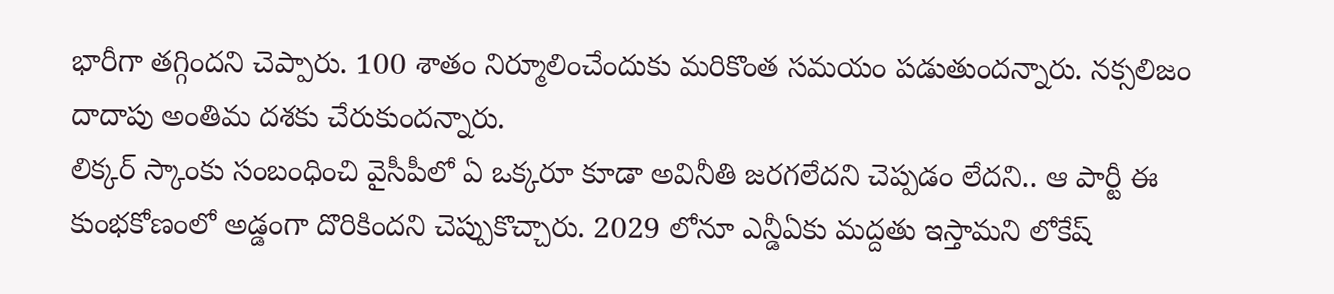భారీగా తగ్గిందని చెప్పారు. 100 శాతం నిర్మూలించేందుకు మరికొంత సమయం పడుతుందన్నారు. నక్సలిజం దాదాపు అంతిమ దశకు చేరుకుందన్నారు.
లిక్కర్‌ స్కాంకు సంబంధించి వైసీపీలో ఏ ఒక్కరూ కూడా అవినీతి జరగలేదని చెప్పడం లేదని.. ఆ పార్టీ ఈ కుంభకోణంలో అడ్డంగా దొరికిందని చెప్పుకొచ్చారు. 2029 లోనూ ఎన్డీఏకు మద్దతు ఇస్తామని లోకేష్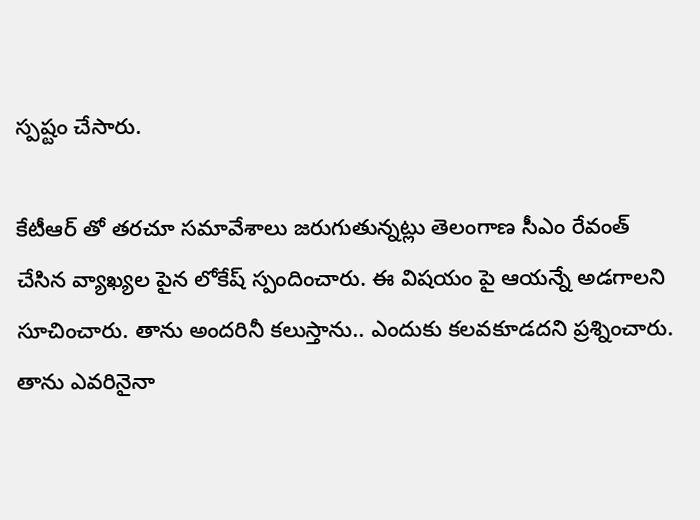స్పష్టం చేసారు.

కేటీఆర్ తో తరచూ సమావేశాలు జరుగుతున్నట్లు తెలంగాణ సీఎం రేవంత్ చేసిన వ్యాఖ్యల పైన లోకేష్ స్పందించారు. ఈ విషయం పై ఆయన్నే అడగాలని సూచించారు. తాను అందరినీ కలుస్తాను.. ఎందుకు కలవకూడదని ప్రశ్నించారు. తాను ఎవరినైనా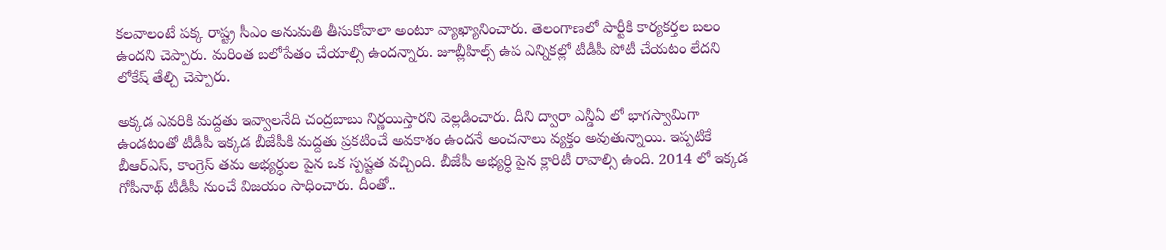కలవాలంటే పక్క రాష్ట్ర సీఎం అనుమతి తీసుకోవాలా అంటూ వ్యాఖ్యానించారు. తెలంగాణలో పార్టీకి కార్యకర్తల బలం ఉందని చెప్పారు. మరింత బలోపేతం చేయాల్సి ఉందన్నారు. జూబ్లీహిల్స్ ఉప ఎన్నికల్లో టీడీపీ పోటీ చేయటం లేదని లోకేష్ తేల్చి చెప్పారు.

అక్కడ ఎవరికి మద్దతు ఇవ్వాలనేది చంద్రబాబు నిర్ణయిస్తారని వెల్లడించారు. దీని ద్వారా ఎన్డీఏ లో భాగస్వామిగా ఉండటంతో టీడీపీ ఇక్కడ బీజేపీకి మద్దతు ప్రకటించే అవకాశం ఉందనే అంచనాలు వ్యక్తం అవుతున్నాయి. ఇప్పటికే బీఆర్ఎస్, కాంగ్రెస్ తమ అభ్యర్ధుల పైన ఒక స్పష్టత వచ్చింది. బీజేపీ అభ్యర్ధి పైన క్లారిటీ రావాల్సి ఉంది. 2014 లో ఇక్కడ గోపీనాథ్ టీడీపీ నుంచే విజయం సాధించారు. దీంతో..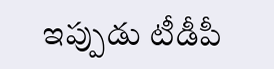ఇప్పుడు టీడీపీ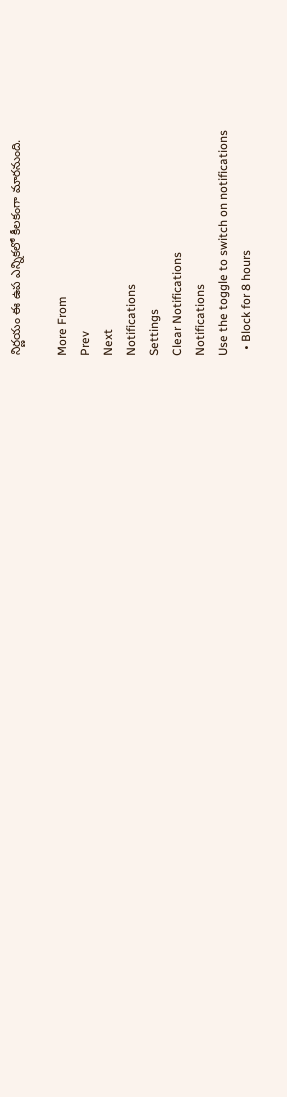నిర్ణయం ఈ ఉప ఎన్నికలో కీలకంగా మారనుంది.

More From
Prev
Next
Notifications
Settings
Clear Notifications
Notifications
Use the toggle to switch on notifications
  • Block for 8 hours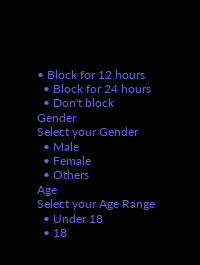• Block for 12 hours
  • Block for 24 hours
  • Don't block
Gender
Select your Gender
  • Male
  • Female
  • Others
Age
Select your Age Range
  • Under 18
  • 18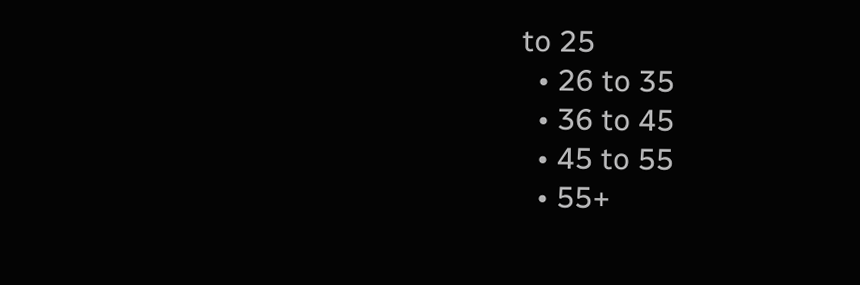to 25
  • 26 to 35
  • 36 to 45
  • 45 to 55
  • 55+